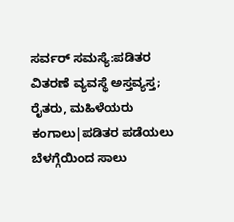ಸರ್ವರ್ ಸಮಸ್ಯೆ:ಪಡಿತರ ವಿತರಣೆ ವ್ಯವಸ್ಥೆ ಅಸ್ತವ್ಯಸ್ತ; ರೈತರು, ಮಹಿಳೆಯರು ಕಂಗಾಲು|ಪಡಿತರ ಪಡೆಯಲು ಬೆಳಗ್ಗೆಯಿಂದ ಸಾಲು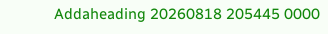Addaheading 20260818 205445 0000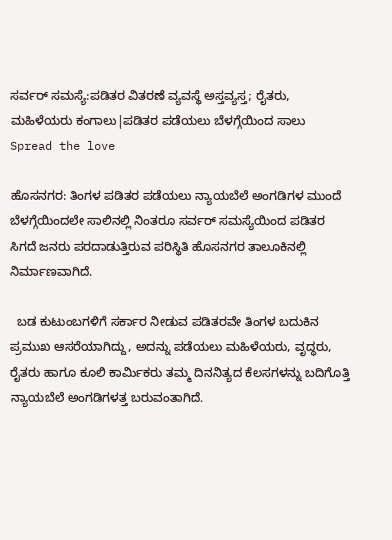ಸರ್ವರ್ ಸಮಸ್ಯೆ:ಪಡಿತರ ವಿತರಣೆ ವ್ಯವಸ್ಥೆ ಅಸ್ತವ್ಯಸ್ತ; ರೈತರು, ಮಹಿಳೆಯರು ಕಂಗಾಲು|ಪಡಿತರ ಪಡೆಯಲು ಬೆಳಗ್ಗೆಯಿಂದ ಸಾಲು
Spread the love

ಹೊಸನಗರ: ತಿಂಗಳ ಪಡಿತರ ಪಡೆಯಲು ನ್ಯಾಯಬೆಲೆ ಅಂಗಡಿಗಳ ಮುಂದೆ ಬೆಳಗ್ಗೆಯಿಂದಲೇ ಸಾಲಿನಲ್ಲಿ ನಿಂತರೂ ಸರ್ವರ್ ಸಮಸ್ಯೆಯಿಂದ ಪಡಿತರ ಸಿಗದೆ ಜನರು ಪರದಾಡುತ್ತಿರುವ ಪರಿಸ್ಥಿತಿ ಹೊಸನಗರ ತಾಲೂಕಿನಲ್ಲಿ ನಿರ್ಮಾಣವಾಗಿದೆ.

  ಬಡ ಕುಟುಂಬಗಳಿಗೆ ಸರ್ಕಾರ ನೀಡುವ ಪಡಿತರವೇ ತಿಂಗಳ ಬದುಕಿನ ಪ್ರಮುಖ ಆಸರೆಯಾಗಿದ್ದು, ಅದನ್ನು ಪಡೆಯಲು ಮಹಿಳೆಯರು, ವೃದ್ಧರು, ರೈತರು ಹಾಗೂ ಕೂಲಿ ಕಾರ್ಮಿಕರು ತಮ್ಮ ದಿನನಿತ್ಯದ ಕೆಲಸಗಳನ್ನು ಬದಿಗೊತ್ತಿ ನ್ಯಾಯಬೆಲೆ ಅಂಗಡಿಗಳತ್ತ ಬರುವಂತಾಗಿದೆ.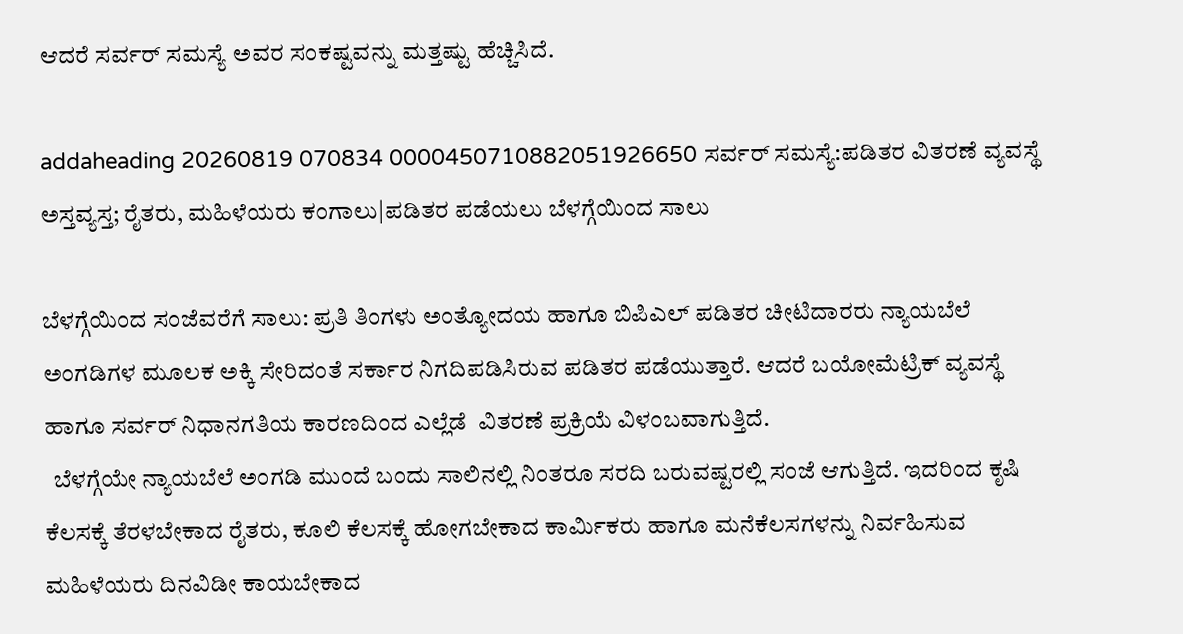ಆದರೆ ಸರ್ವರ್ ಸಮಸ್ಯೆ ಅವರ ಸಂಕಷ್ಟವನ್ನು ಮತ್ತಷ್ಟು ಹೆಚ್ಚಿಸಿದೆ.

addaheading 20260819 070834 0000450710882051926650 ಸರ್ವರ್ ಸಮಸ್ಯೆ:ಪಡಿತರ ವಿತರಣೆ ವ್ಯವಸ್ಥೆ ಅಸ್ತವ್ಯಸ್ತ; ರೈತರು, ಮಹಿಳೆಯರು ಕಂಗಾಲು|ಪಡಿತರ ಪಡೆಯಲು ಬೆಳಗ್ಗೆಯಿಂದ ಸಾಲು

ಬೆಳಗ್ಗೆಯಿಂದ ಸಂಜೆವರೆಗೆ ಸಾಲು: ಪ್ರತಿ ತಿಂಗಳು ಅಂತ್ಯೋದಯ ಹಾಗೂ ಬಿಪಿಎಲ್ ಪಡಿತರ ಚೀಟಿದಾರರು ನ್ಯಾಯಬೆಲೆ ಅಂಗಡಿಗಳ ಮೂಲಕ ಅಕ್ಕಿ ಸೇರಿದಂತೆ ಸರ್ಕಾರ ನಿಗದಿಪಡಿಸಿರುವ ಪಡಿತರ ಪಡೆಯುತ್ತಾರೆ. ಆದರೆ ಬಯೋಮೆಟ್ರಿಕ್ ವ್ಯವಸ್ಥೆ ಹಾಗೂ ಸರ್ವರ್ ನಿಧಾನಗತಿಯ ಕಾರಣದಿಂದ ಎಲ್ಲೆಡೆ  ವಿತರಣೆ ಪ್ರಕ್ರಿಯೆ ವಿಳಂಬವಾಗುತ್ತಿದೆ.
  ಬೆಳಗ್ಗೆಯೇ ನ್ಯಾಯಬೆಲೆ ಅಂಗಡಿ ಮುಂದೆ ಬಂದು ಸಾಲಿನಲ್ಲಿ ನಿಂತರೂ ಸರದಿ ಬರುವಷ್ಟರಲ್ಲಿ ಸಂಜೆ ಆಗುತ್ತಿದೆ. ಇದರಿಂದ ಕೃಷಿ ಕೆಲಸಕ್ಕೆ ತೆರಳಬೇಕಾದ ರೈತರು, ಕೂಲಿ ಕೆಲಸಕ್ಕೆ ಹೋಗಬೇಕಾದ ಕಾರ್ಮಿಕರು ಹಾಗೂ ಮನೆಕೆಲಸಗಳನ್ನು ನಿರ್ವಹಿಸುವ ಮಹಿಳೆಯರು ದಿನವಿಡೀ ಕಾಯಬೇಕಾದ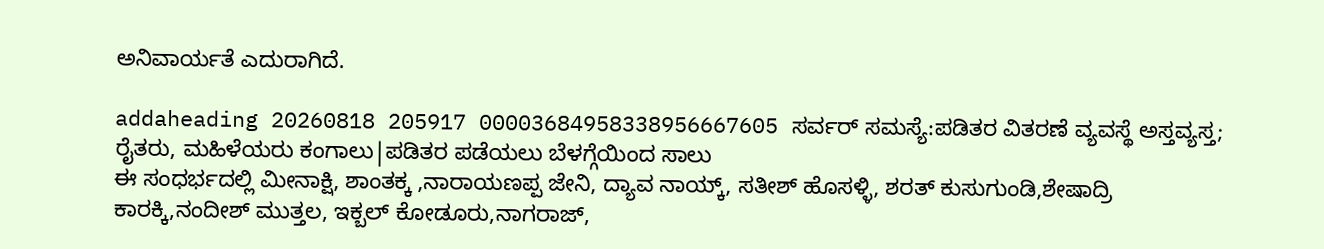ಅನಿವಾರ್ಯತೆ ಎದುರಾಗಿದೆ.

addaheading 20260818 205917 00003684958338956667605 ಸರ್ವರ್ ಸಮಸ್ಯೆ:ಪಡಿತರ ವಿತರಣೆ ವ್ಯವಸ್ಥೆ ಅಸ್ತವ್ಯಸ್ತ; ರೈತರು, ಮಹಿಳೆಯರು ಕಂಗಾಲು|ಪಡಿತರ ಪಡೆಯಲು ಬೆಳಗ್ಗೆಯಿಂದ ಸಾಲು
ಈ ಸಂಧರ್ಭದಲ್ಲಿ ಮೀನಾಕ್ಷಿ, ಶಾಂತಕ್ಕ ,ನಾರಾಯಣಪ್ಪ ಜೇನಿ, ದ್ಯಾವ ನಾಯ್ಕ್, ಸತೀಶ್ ಹೊಸಳ್ಳಿ, ಶರತ್ ಕುಸುಗುಂಡಿ,ಶೇಷಾದ್ರಿ ಕಾರಕ್ಕಿ,ನಂದೀಶ್ ಮುತ್ತಲ, ಇಕ್ಬಲ್ ಕೋಡೂರು,ನಾಗರಾಜ್,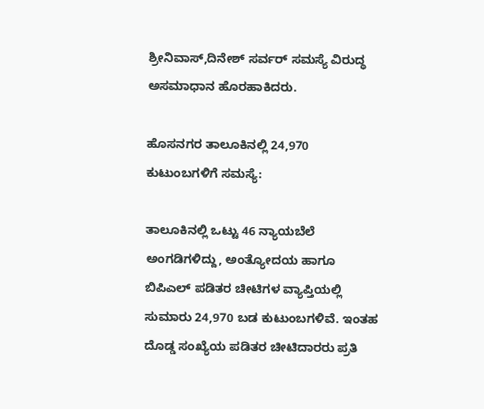ಶ್ರೀನಿವಾಸ್,ದಿನೇಶ್ ಸರ್ವರ್ ಸಮಸ್ಯೆ ವಿರುದ್ಧ ಅಸಮಾಧಾನ ಹೊರಹಾಕಿದರು.

ಹೊಸನಗರ ತಾಲೂಕಿನಲ್ಲಿ 24,970 ಕುಟುಂಬಗಳಿಗೆ ಸಮಸ್ಯೆ:

ತಾಲೂಕಿನಲ್ಲಿ ಒಟ್ಟು 46 ನ್ಯಾಯಬೆಲೆ ಅಂಗಡಿಗಳಿದ್ದು, ಅಂತ್ಯೋದಯ ಹಾಗೂ ಬಿಪಿಎಲ್ ಪಡಿತರ ಚೀಟಿಗಳ ವ್ಯಾಪ್ತಿಯಲ್ಲಿ ಸುಮಾರು 24,970 ಬಡ ಕುಟುಂಬಗಳಿವೆ. ಇಂತಹ ದೊಡ್ಡ ಸಂಖ್ಯೆಯ ಪಡಿತರ ಚೀಟಿದಾರರು ಪ್ರತಿ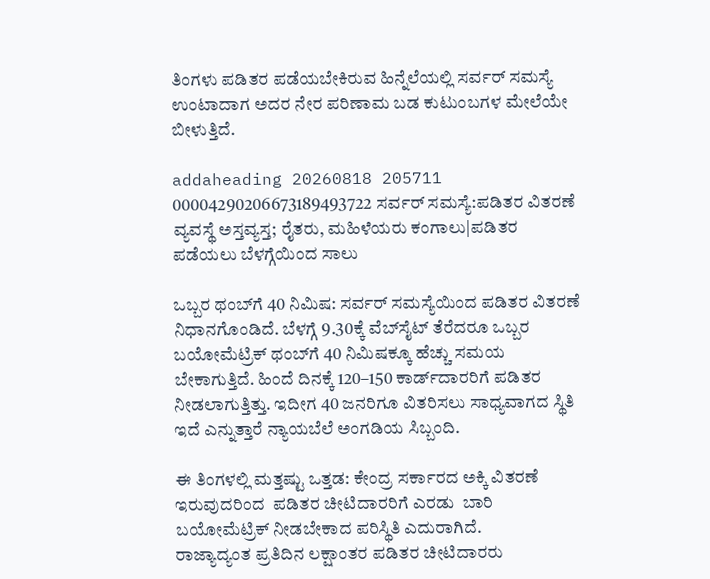ತಿಂಗಳು ಪಡಿತರ ಪಡೆಯಬೇಕಿರುವ ಹಿನ್ನೆಲೆಯಲ್ಲಿ ಸರ್ವರ್ ಸಮಸ್ಯೆ ಉಂಟಾದಾಗ ಅದರ ನೇರ ಪರಿಣಾಮ ಬಡ ಕುಟುಂಬಗಳ ಮೇಲೆಯೇ ಬೀಳುತ್ತಿದೆ.

addaheading 20260818 205711 00004290206673189493722 ಸರ್ವರ್ ಸಮಸ್ಯೆ:ಪಡಿತರ ವಿತರಣೆ ವ್ಯವಸ್ಥೆ ಅಸ್ತವ್ಯಸ್ತ; ರೈತರು, ಮಹಿಳೆಯರು ಕಂಗಾಲು|ಪಡಿತರ ಪಡೆಯಲು ಬೆಳಗ್ಗೆಯಿಂದ ಸಾಲು

ಒಬ್ಬರ ಥಂಬ್‌ಗೆ 40 ನಿಮಿಷ: ಸರ್ವರ್ ಸಮಸ್ಯೆಯಿಂದ ಪಡಿತರ ವಿತರಣೆ ನಿಧಾನಗೊಂಡಿದೆ. ಬೆಳಗ್ಗೆ 9.30ಕ್ಕೆ ವೆಬ್‌ಸೈಟ್ ತೆರೆದರೂ ಒಬ್ಬರ ಬಯೋಮೆಟ್ರಿಕ್ ಥಂಬ್‌ಗೆ 40 ನಿಮಿಷಕ್ಕೂ ಹೆಚ್ಚು ಸಮಯ ಬೇಕಾಗುತ್ತಿದೆ. ಹಿಂದೆ ದಿನಕ್ಕೆ 120–150 ಕಾರ್ಡ್‌ದಾರರಿಗೆ ಪಡಿತರ ನೀಡಲಾಗುತ್ತಿತ್ತು. ಇದೀಗ 40 ಜನರಿಗೂ ವಿತರಿಸಲು ಸಾಧ್ಯವಾಗದ ಸ್ಥಿತಿ ಇದೆ ಎನ್ನುತ್ತಾರೆ ನ್ಯಾಯಬೆಲೆ ಅಂಗಡಿಯ ಸಿಬ್ಬಂದಿ.

ಈ ತಿಂಗಳಲ್ಲಿ ಮತ್ತಷ್ಟು ಒತ್ತಡ: ಕೇಂದ್ರ ಸರ್ಕಾರದ ಅಕ್ಕಿ ವಿತರಣೆ ಇರುವುದರಿಂದ  ಪಡಿತರ ಚೀಟಿದಾರರಿಗೆ ಎರಡು  ಬಾರಿ ಬಯೋಮೆಟ್ರಿಕ್ ನೀಡಬೇಕಾದ ಪರಿಸ್ಥಿತಿ ಎದುರಾಗಿದೆ.
ರಾಜ್ಯಾದ್ಯಂತ ಪ್ರತಿದಿನ ಲಕ್ಷಾಂತರ ಪಡಿತರ ಚೀಟಿದಾರರು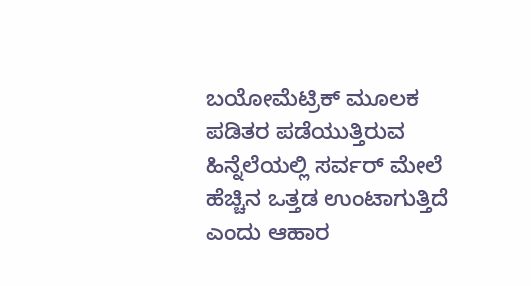ಬಯೋಮೆಟ್ರಿಕ್ ಮೂಲಕ ಪಡಿತರ ಪಡೆಯುತ್ತಿರುವ ಹಿನ್ನೆಲೆಯಲ್ಲಿ ಸರ್ವರ್ ಮೇಲೆ ಹೆಚ್ಚಿನ ಒತ್ತಡ ಉಂಟಾಗುತ್ತಿದೆ ಎಂದು ಆಹಾರ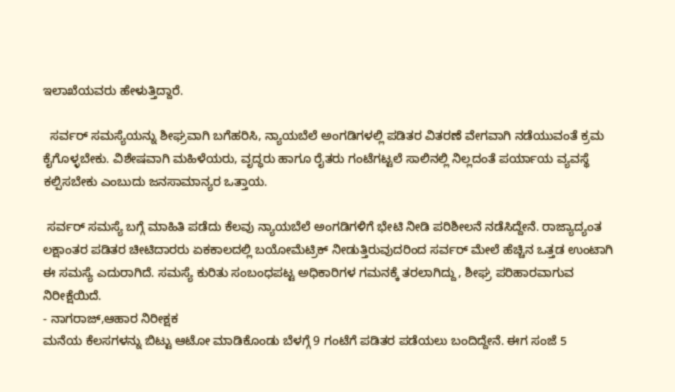ಇಲಾಖೆಯವರು ಹೇಳುತ್ತಿದ್ದಾರೆ.

  ಸರ್ವರ್ ಸಮಸ್ಯೆಯನ್ನು ಶೀಘ್ರವಾಗಿ ಬಗೆಹರಿಸಿ, ನ್ಯಾಯಬೆಲೆ ಅಂಗಡಿಗಳಲ್ಲಿ ಪಡಿತರ ವಿತರಣೆ ವೇಗವಾಗಿ ನಡೆಯುವಂತೆ ಕ್ರಮ ಕೈಗೊಳ್ಳಬೇಕು. ವಿಶೇಷವಾಗಿ ಮಹಿಳೆಯರು, ವೃದ್ಧರು ಹಾಗೂ ರೈತರು ಗಂಟೆಗಟ್ಟಲೆ ಸಾಲಿನಲ್ಲಿ ನಿಲ್ಲದಂತೆ ಪರ್ಯಾಯ ವ್ಯವಸ್ಥೆ ಕಲ್ಪಿಸಬೇಕು ಎಂಬುದು ಜನಸಾಮಾನ್ಯರ ಒತ್ತಾಯ.

 ಸರ್ವರ್ ಸಮಸ್ಯೆ ಬಗ್ಗೆ ಮಾಹಿತಿ ಪಡೆದು ಕೆಲವು ನ್ಯಾಯಬೆಲೆ ಅಂಗಡಿಗಳಿಗೆ ಭೇಟಿ ನೀಡಿ ಪರಿಶೀಲನೆ ನಡೆಸಿದ್ದೇನೆ. ರಾಜ್ಯಾದ್ಯಂತ ಲಕ್ಷಾಂತರ ಪಡಿತರ ಚೀಟಿದಾರರು ಏಕಕಾಲದಲ್ಲಿ ಬಯೋಮೆಟ್ರಿಕ್ ನೀಡುತ್ತಿರುವುದರಿಂದ ಸರ್ವರ್ ಮೇಲೆ ಹೆಚ್ಚಿನ ಒತ್ತಡ ಉಂಟಾಗಿ ಈ ಸಮಸ್ಯೆ ಎದುರಾಗಿದೆ. ಸಮಸ್ಯೆ ಕುರಿತು ಸಂಬಂಧಪಟ್ಟ ಅಧಿಕಾರಿಗಳ ಗಮನಕ್ಕೆ ತರಲಾಗಿದ್ದು, ಶೀಘ್ರ ಪರಿಹಾರವಾಗುವ ನಿರೀಕ್ಷೆಯಿದೆ.
- ನಾಗರಾಜ್,ಆಹಾರ ನಿರೀಕ್ಷಕ
ಮನೆಯ ಕೆಲಸಗಳನ್ನು ಬಿಟ್ಟು ಆಟೋ ಮಾಡಿಕೊಂಡು ಬೆಳಗ್ಗೆ 9 ಗಂಟೆಗೆ ಪಡಿತರ ಪಡೆಯಲು ಬಂದಿದ್ದೇನೆ. ಈಗ ಸಂಜೆ 5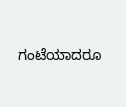ಗಂಟೆಯಾದರೂ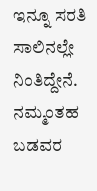ಇನ್ನೂ ಸರತಿ ಸಾಲಿನಲ್ಲೇ ನಿಂತಿದ್ದೇನೆ. ನಮ್ಮಂತಹ ಬಡವರ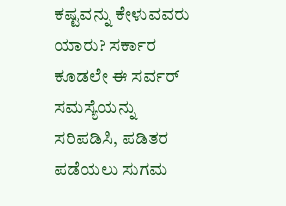ಕಷ್ಟವನ್ನು ಕೇಳುವವರು ಯಾರು? ಸರ್ಕಾರ ಕೂಡಲೇ ಈ ಸರ್ವರ್ ಸಮಸ್ಯೆಯನ್ನು ಸರಿಪಡಿಸಿ, ಪಡಿತರ ಪಡೆಯಲು ಸುಗಮ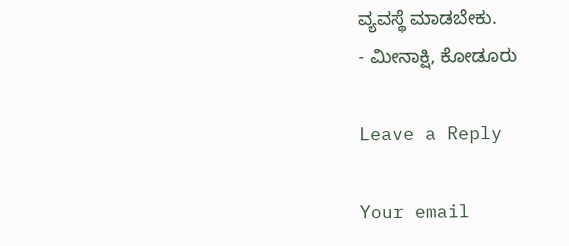ವ್ಯವಸ್ಥೆ ಮಾಡಬೇಕು.
- ಮೀನಾಕ್ಷಿ, ಕೋಡೂರು

Leave a Reply

Your email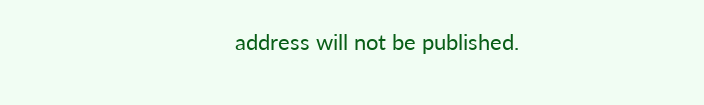address will not be published.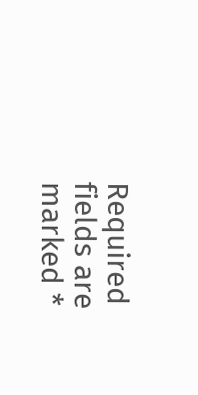Required fields are marked *